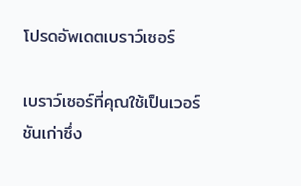โปรดอัพเดตเบราว์เซอร์

เบราว์เซอร์ที่คุณใช้เป็นเวอร์ชันเก่าซึ่ง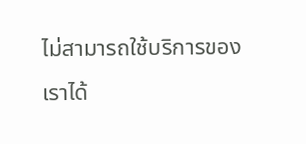ไม่สามารถใช้บริการของเราได้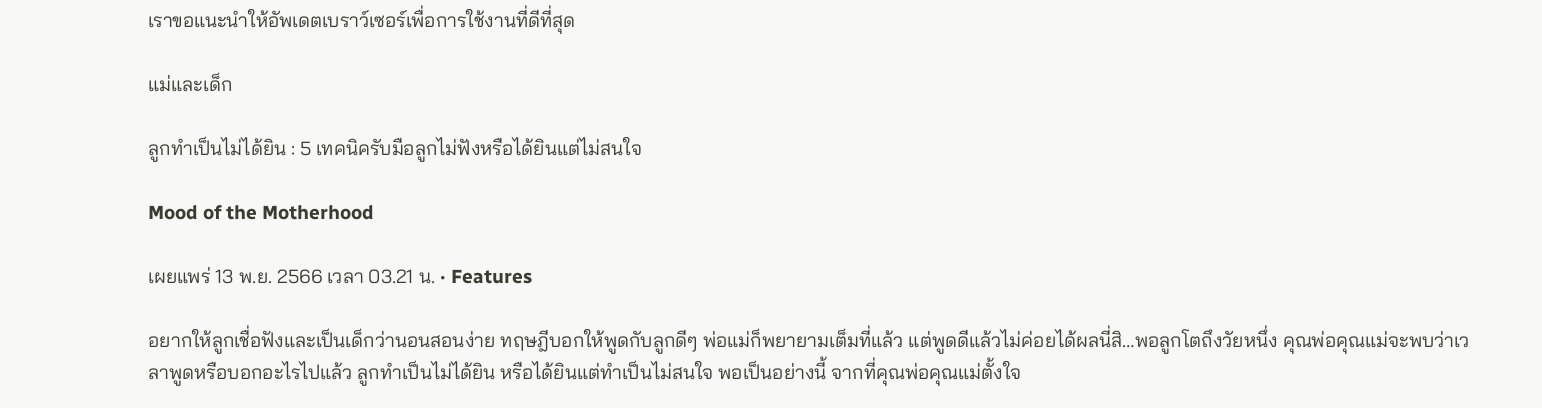เราขอแนะนำให้อัพเดตเบราว์เซอร์เพื่อการใช้งานที่ดีที่สุด

แม่และเด็ก

ลูกทำเป็นไม่ได้ยิน : 5 เทคนิครับมือลูกไม่ฟังหรือได้ยินแต่ไม่สนใจ

Mood of the Motherhood

เผยแพร่ 13 พ.ย. 2566 เวลา 03.21 น. • Features

อยากให้ลูกเชื่อฟังและเป็นเด็กว่านอนสอนง่าย ทฤษฎีบอกให้พูดกับลูกดีๆ พ่อแม่ก็พยายามเต็มที่แล้ว แต่พูดดีแล้วไม่ค่อยได้ผลนี่สิ…พอลูกโตถึงวัยหนึ่ง คุณพ่อคุณแม่จะพบว่าเวลาพูดหรือบอกอะไรไปแล้ว ลูกทำเป็นไม่ได้ยิน หรือได้ยินแต่ทำเป็นไม่สนใจ พอเป็นอย่างนี้ จากที่คุณพ่อคุณแม่ตั้งใจ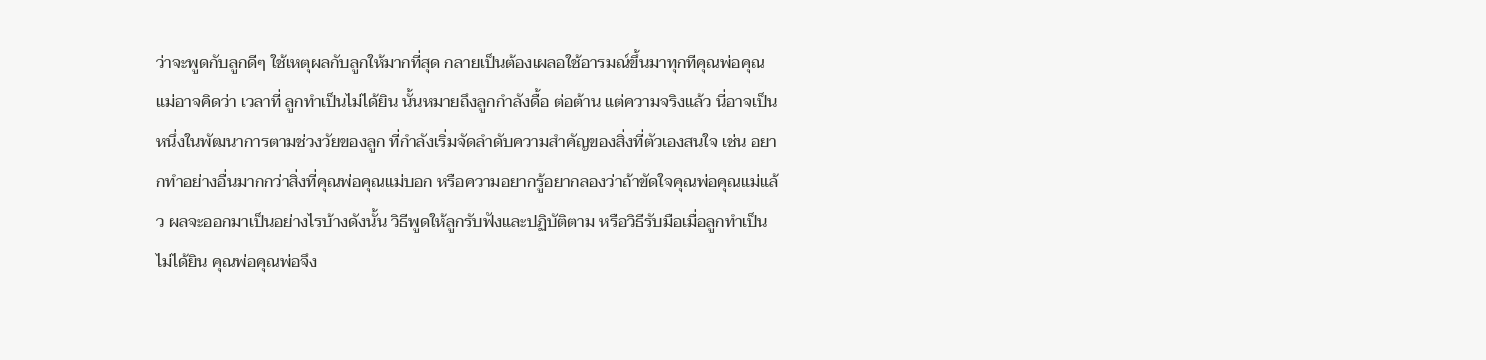ว่าจะพูดกับลูกดีๆ ใช้เหตุผลกับลูกให้มากที่สุด กลายเป็นต้องเผลอใช้อารมณ์ขึ้นมาทุกทีคุณพ่อคุณแม่อาจคิดว่า เวลาที่ ลูกทำเป็นไม่ได้ยิน นั้นหมายถึงลูกกำลังดื้อ ต่อต้าน แต่ความจริงแล้ว นี่อาจเป็นหนึ่งในพัฒนาการตามช่วงวัยของลูก ที่กำลังเริ่มจัดลำดับความสำคัญของสิ่งที่ตัวเองสนใจ เช่น อยากทำอย่างอื่นมากกว่าสิ่งที่คุณพ่อคุณแม่บอก หรือความอยากรู้อยากลองว่าถ้าขัดใจคุณพ่อคุณแม่แล้ว ผลจะออกมาเป็นอย่างไรบ้างดังนั้น วิธีพูดให้ลูกรับฟังและปฏิบัติตาม หรือวิธีรับมือเมื่อลูกทำเป็นไม่ได้ยิน คุณพ่อคุณพ่อจึง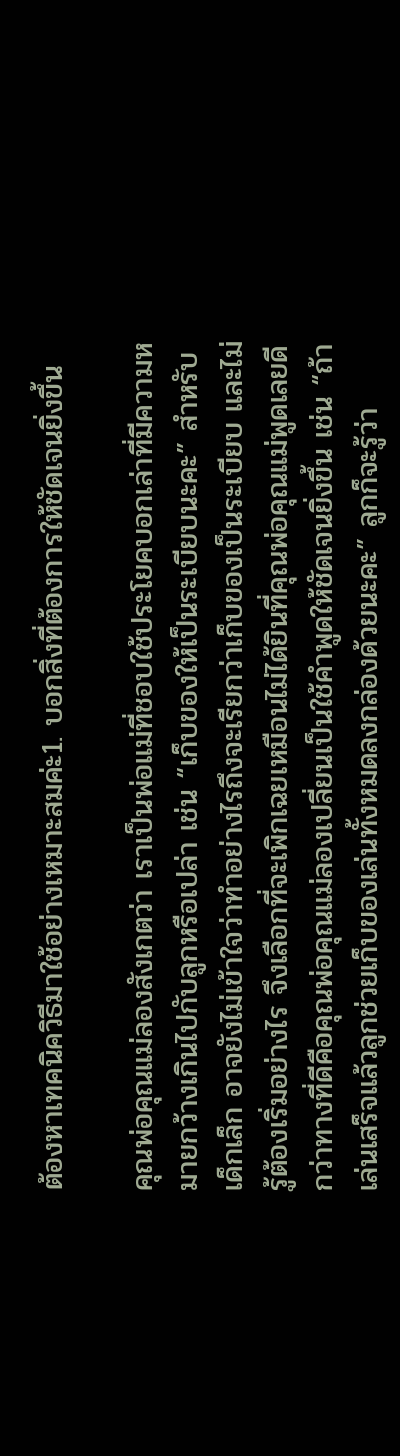ต้องหาเทคนิควิธีมาใช้อย่างเหมาะสมค่ะ1. บอกสิ่งที่ต้องการให้ชัดเจนยิ่งขึ้น

คุณพ่อคุณแม่ลองสังเกตว่า เราเป็นพ่อแม่ที่ชอบใช้ประโยคบอกเล่าที่มีความหมายกว้างเกินไปกับลูกหรือเปล่า เช่น “เก็บของให้เป็นระเบียบนะคะ” สำหรับเด็กเล็ก อาจยังไม่เข้าใจว่าทำอย่างไรถึงจะเรียกว่าเก็บของเป็นระเบียบ และไม่รู้ต้องเริ่มอย่างไร จึงเลือกที่จะเพิกเฉยเหมือนไม่ได้ยินที่คุณพ่อคุณแม่พูดเลยดีกว่าทางที่ดีคือคุณพ่อคุณแม่ลองเปลี่ยนเป็นใช้คำพูดให้ชัดเจนยิ่งขึ้น เช่น “ถ้าเล่นเสร็จแล้วลูกช่วยเก็บของเล่นทั้งหมดลงกล่องด้วยนะคะ” ลูกก็จะรู้ว่า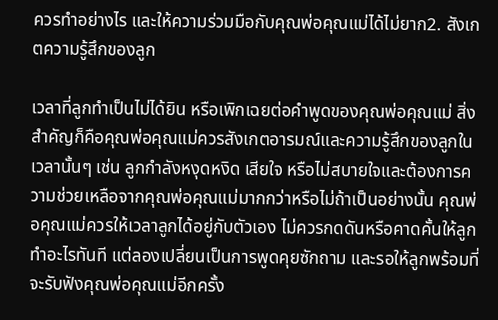ควรทำอย่างไร และให้ความร่วมมือกับคุณพ่อคุณแม่ได้ไม่ยาก2. สังเกตความรู้สึกของลูก

เวลาที่ลูกทำเป็นไม่ได้ยิน หรือเพิกเฉยต่อคำพูดของคุณพ่อคุณแม่ สิ่งสำคัญก็คือคุณพ่อคุณแม่ควรสังเกตอารมณ์และความรู้สึกของลูกในเวลานั้นๆ เช่น ลูกกำลังหงุดหงิด เสียใจ หรือไม่สบายใจและต้องการความช่วยเหลือจากคุณพ่อคุณแม่มากกว่าหรือไม่ถ้าเป็นอย่างนั้น คุณพ่อคุณแม่ควรให้เวลาลูกได้อยู่กับตัวเอง ไม่ควรกดดันหรือคาดคั้นให้ลูกทำอะไรทันที แต่ลองเปลี่ยนเป็นการพูดคุยซักถาม และรอให้ลูกพร้อมที่จะรับฟังคุณพ่อคุณแม่อีกครั้ง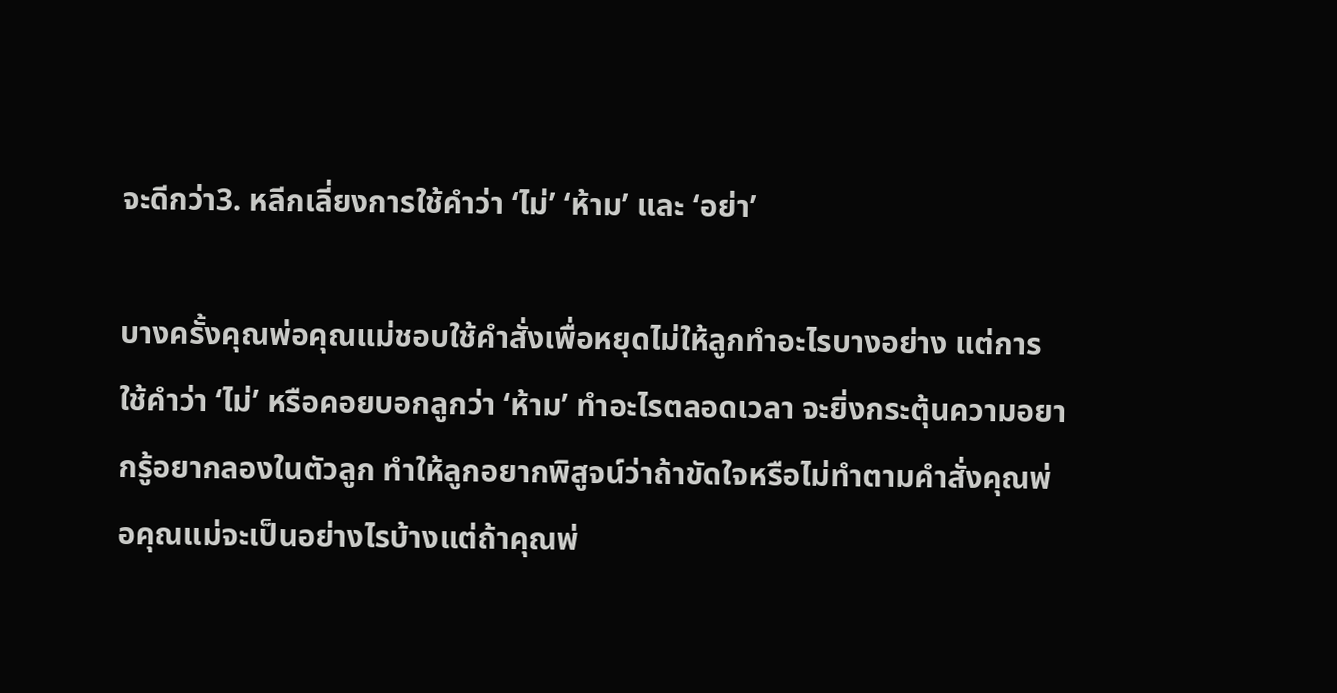จะดีกว่า3. หลีกเลี่ยงการใช้คำว่า ‘ไม่’ ‘ห้าม’ และ ‘อย่า’

บางครั้งคุณพ่อคุณแม่ชอบใช้คำสั่งเพื่อหยุดไม่ให้ลูกทำอะไรบางอย่าง แต่การใช้คำว่า ‘ไม่’ หรือคอยบอกลูกว่า ‘ห้าม’ ทำอะไรตลอดเวลา จะยิ่งกระตุ้นความอยากรู้อยากลองในตัวลูก ทำให้ลูกอยากพิสูจน์ว่าถ้าขัดใจหรือไม่ทำตามคำสั่งคุณพ่อคุณแม่จะเป็นอย่างไรบ้างแต่ถ้าคุณพ่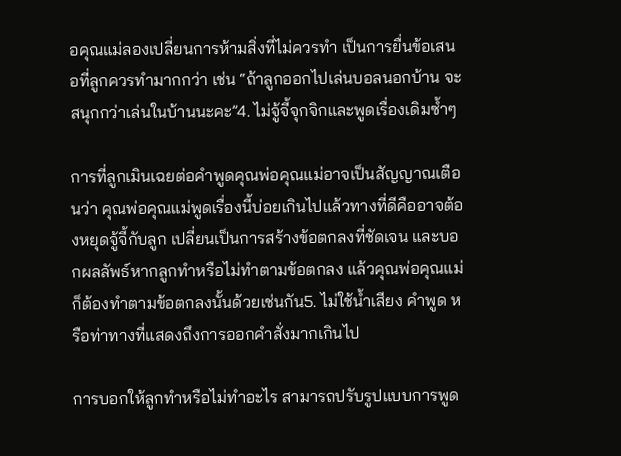อคุณแม่ลองเปลี่ยนการห้ามสิ่งที่ไม่ควรทำ เป็นการยื่นข้อเสนอที่ลูกควรทำมากกว่า เช่น “ถ้าลูกออกไปเล่นบอลนอกบ้าน จะสนุกกว่าเล่นในบ้านนะคะ”4. ไม่จู้จี้จุกจิกและพูดเรื่องเดิมซ้ำๆ

การที่ลูกเมินเฉยต่อคำพูดคุณพ่อคุณแม่อาจเป็นสัญญาณเตือนว่า คุณพ่อคุณแม่พูดเรื่องนี้บ่อยเกินไปแล้วทางที่ดีคืออาจต้องหยุดจู้จี้กับลูก เปลี่ยนเป็นการสร้างข้อตกลงที่ชัดเจน และบอกผลลัพธ์หากลูกทำหรือไม่ทำตามข้อตกลง แล้วคุณพ่อคุณแม่ก็ต้องทำตามข้อตกลงนั้นด้วยเช่นกัน5. ไม่ใช้น้ำเสียง คำพูด หรือท่าทางที่แสดงถึงการออกคำสั่งมากเกินไป

การบอกให้ลูกทำหรือไม่ทำอะไร สามารถปรับรูปแบบการพูด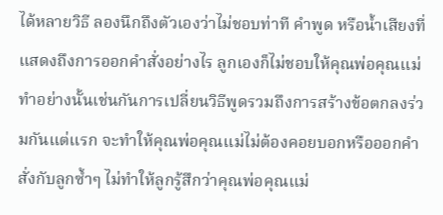ได้หลายวิธี ลองนึกถึงตัวเองว่าไม่ชอบท่าที คำพูด หรือน้ำเสียงที่แสดงถึงการออกคำสั่งอย่างไร ลูกเองก็ไม่ชอบให้คุณพ่อคุณแม่ทำอย่างนั้นเช่นกันการเปลี่ยนวิธีพูดรวมถึงการสร้างข้อตกลงร่วมกันแต่แรก จะทำให้คุณพ่อคุณแม่ไม่ต้องคอยบอกหรือออกคำสั่งกับลูกซ้ำๆ ไม่ทำให้ลูกรู้สึกว่าคุณพ่อคุณแม่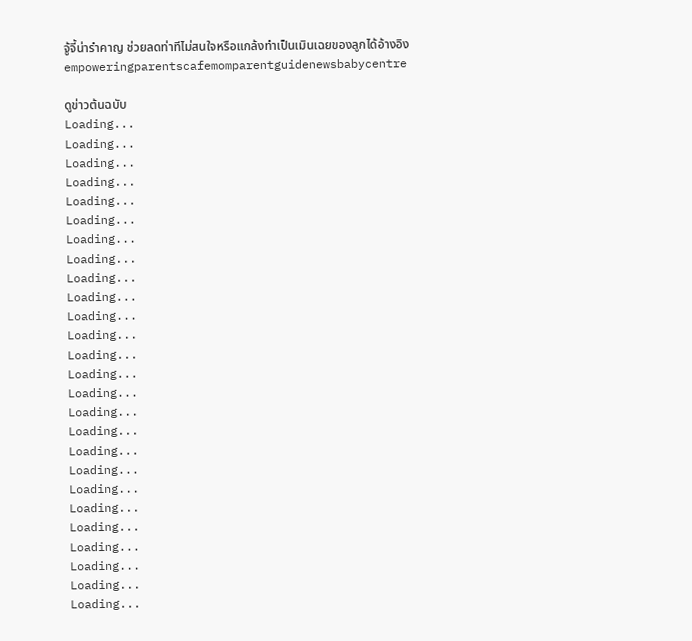จู้จี้น่ารำคาญ ช่วยลดท่าทีไม่สนใจหรือแกล้งทำเป็นเมินเฉยของลูกได้อ้างอิงempoweringparentscafemomparentguidenewsbabycentre

ดูข่าวต้นฉบับ
Loading...
Loading...
Loading...
Loading...
Loading...
Loading...
Loading...
Loading...
Loading...
Loading...
Loading...
Loading...
Loading...
Loading...
Loading...
Loading...
Loading...
Loading...
Loading...
Loading...
Loading...
Loading...
Loading...
Loading...
Loading...
Loading...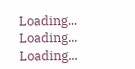Loading...
Loading...
Loading...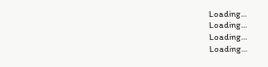Loading...
Loading...
Loading...
Loading...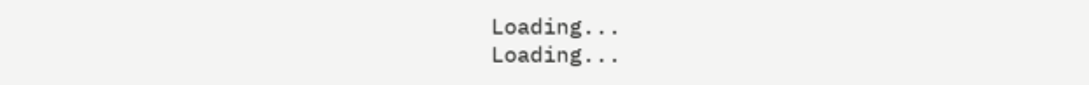Loading...
Loading...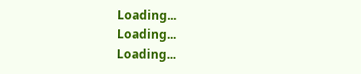Loading...
Loading...
Loading...